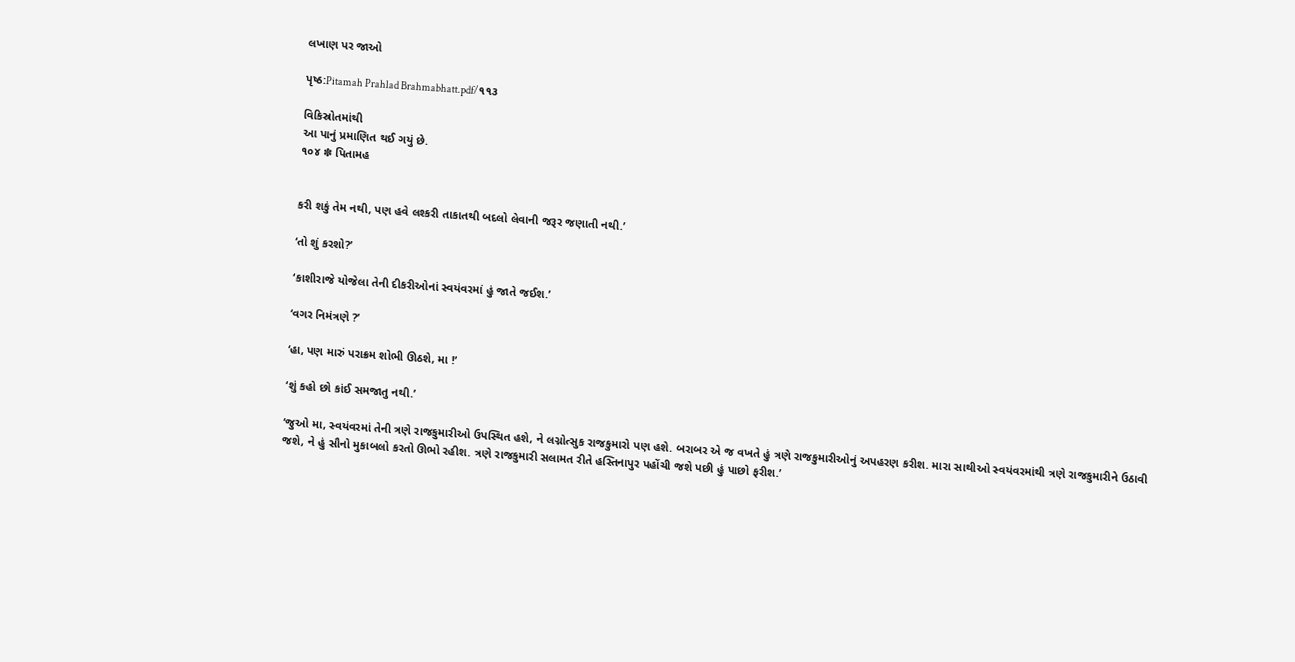લખાણ પર જાઓ

પૃષ્ઠ:Pitamah Prahlad Brahmabhatt.pdf/૧૧૩

વિકિસ્રોતમાંથી
આ પાનું પ્રમાણિત થઈ ગયું છે.
૧૦૪ ✽ પિતામહ


કરી શકું તેમ નથી, પણ હવે લશ્કરી તાકાતથી બદલો લેવાની જરૂર જણાતી નથી.’

‘તો શું કરશો?’

‘કાશીરાજે યોજેલા તેની દીકરીઓનાં સ્વયંવરમાં હું જાતે જઈશ.’

‘વગર નિમંત્રણે ?’

‘હા, પણ મારું પરાક્રમ શોભી ઊઠશે, મા !’

‘શું કહો છો કાંઈ સમજાતુ નથી.’

‘જુઓ મા, સ્વયંવરમાં તેની ત્રણે રાજકુમારીઓ ઉપસ્થિત હશે, ને લગ્નોત્સુક રાજકુમારો પણ હશે. બરાબર એ જ વખતે હું ત્રણે રાજકુમારીઓનું અપહરણ કરીશ. મારા સાથીઓ સ્વયંવરમાંથી ત્રણે રાજકુમારીને ઉઠાવી જશે, ને હું સૌનો મુકાબલો કરતો ઊભો રહીશ. ત્રણે રાજકુમારી સલામત રીતે હસ્તિનાપુર પહોંચી જશે પછી હું પાછો ફરીશ.’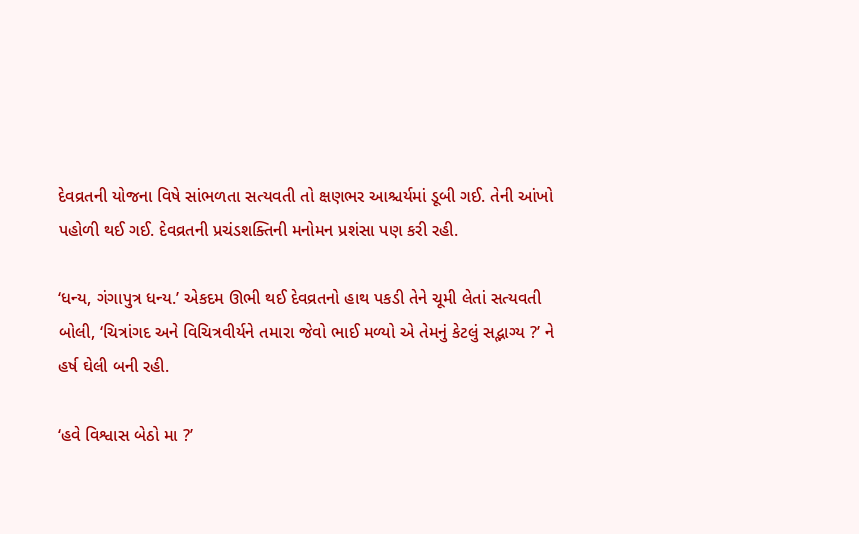દેવવ્રતની યોજના વિષે સાંભળતા સત્યવતી તો ક્ષણભર આશ્ચર્યમાં ડૂબી ગઈ. તેની આંખો પહોળી થઈ ગઈ. દેવવ્રતની પ્રચંડશક્તિની મનોમન પ્રશંસા પણ કરી રહી.

‘ધન્ય, ગંગાપુત્ર ધન્ય.’ એકદમ ઊભી થઈ દેવવ્રતનો હાથ પકડી તેને ચૂમી લેતાં સત્યવતી બોલી, ‘ચિત્રાંગદ અને વિચિત્રવીર્યને તમારા જેવો ભાઈ મળ્યો એ તેમનું કેટલું સદ્ભાગ્ય ?’ ને હર્ષ ઘેલી બની રહી.

‘હવે વિશ્વાસ બેઠો મા ?’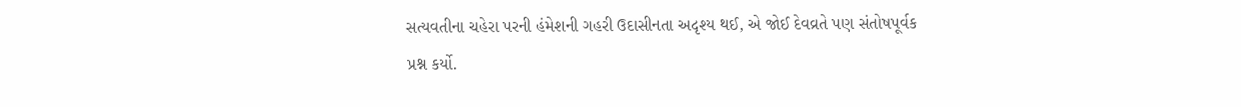સત્યવતીના ચહેરા પરની હંમેશની ગહરી ઉદાસીનતા અદૃશ્ય થઈ, એ જોઈ દેવવ્રતે પણ સંતોષપૂર્વક પ્રશ્ન કર્યો.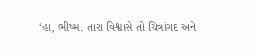‘હા, ભીષ્મ. તારા વિશ્વાસે તો ચિત્રાંગદ અને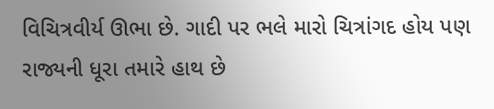વિચિત્રવીર્ય ઊભા છે. ગાદી પર ભલે મારો ચિત્રાંગદ હોય પણ રાજ્યની ધૂરા તમારે હાથ છે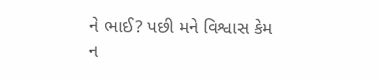ને ભાઈ? પછી મને વિશ્વાસ કેમ ન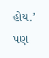હોય.’ પણ